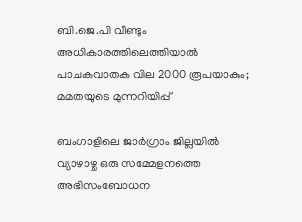ബി.ജെ.പി വീണ്ടും അധികാരത്തിലെത്തിയാല്‍ പാചകവാതക വില 2000 രൂപയാകും; മമതയുടെ മുന്നറിയിപ്പ്

ബംഗാളിലെ ജാർഗ്രാം ജില്ലയിൽ വ്യാഴാഴ്ച ഒരു സമ്മേളനത്തെ അഭിസംബോധന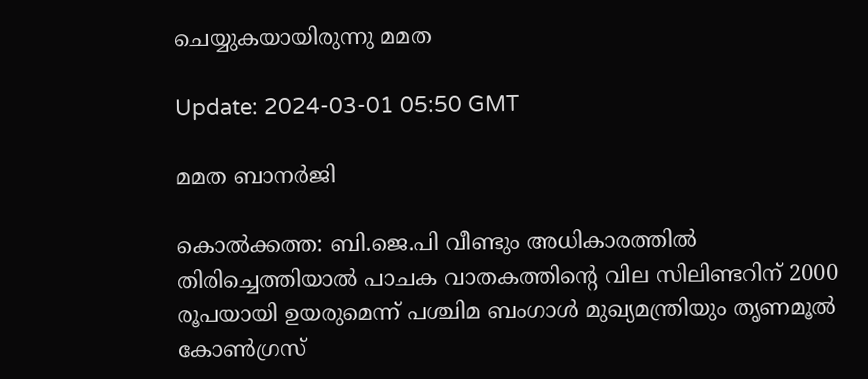ചെയ്യുകയായിരുന്നു മമത

Update: 2024-03-01 05:50 GMT

മമത ബാനര്‍ജി

കൊല്‍ക്കത്ത: ബി.ജെ.പി വീണ്ടും അധികാരത്തില്‍ തിരിച്ചെത്തിയാല്‍ പാചക വാതകത്തിൻ്റെ വില സിലിണ്ടറിന് 2000 രൂപയായി ഉയരുമെന്ന് പശ്ചിമ ബംഗാൾ മുഖ്യമന്ത്രിയും തൃണമൂൽ കോൺഗ്രസ്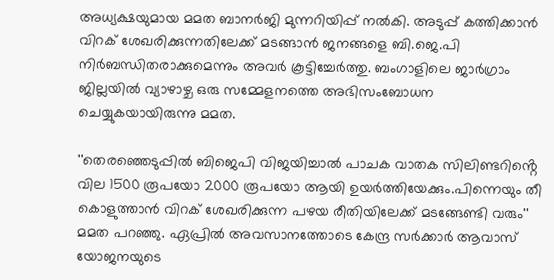അധ്യക്ഷയുമായ മമത ബാനർജി മുന്നറിയിപ്പ് നൽകി. അടുപ്പ് കത്തിക്കാന്‍ വിറക് ശേഖരിക്കുന്നതിലേക്ക് മടങ്ങാന്‍ ജനങ്ങളെ ബി.ജെ.പി നിര്‍ബന്ധിതരാക്കുമെന്നും അവര്‍ കൂട്ടിച്ചേര്‍ത്തു. ബംഗാളിലെ ജാർഗ്രാം ജില്ലയിൽ വ്യാഴാഴ്ച ഒരു സമ്മേളനത്തെ അഭിസംബോധന ചെയ്യുകയായിരുന്നു മമത.

''തെരഞ്ഞെടുപ്പിൽ ബിജെപി വിജയിച്ചാൽ പാചക വാതക സിലിണ്ടറിൻ്റെ വില 1500 രൂപയോ 2000 രൂപയോ ആയി ഉയർത്തിയേക്കും.പിന്നെയും തീ കൊളുത്താൻ വിറക് ശേഖരിക്കുന്ന പഴയ രീതിയിലേക്ക് മടങ്ങേണ്ടി വരും'' മമത പറഞ്ഞു. ഏപ്രിൽ അവസാനത്തോടെ കേന്ദ്ര സർക്കാർ ആവാസ് യോജനയുടെ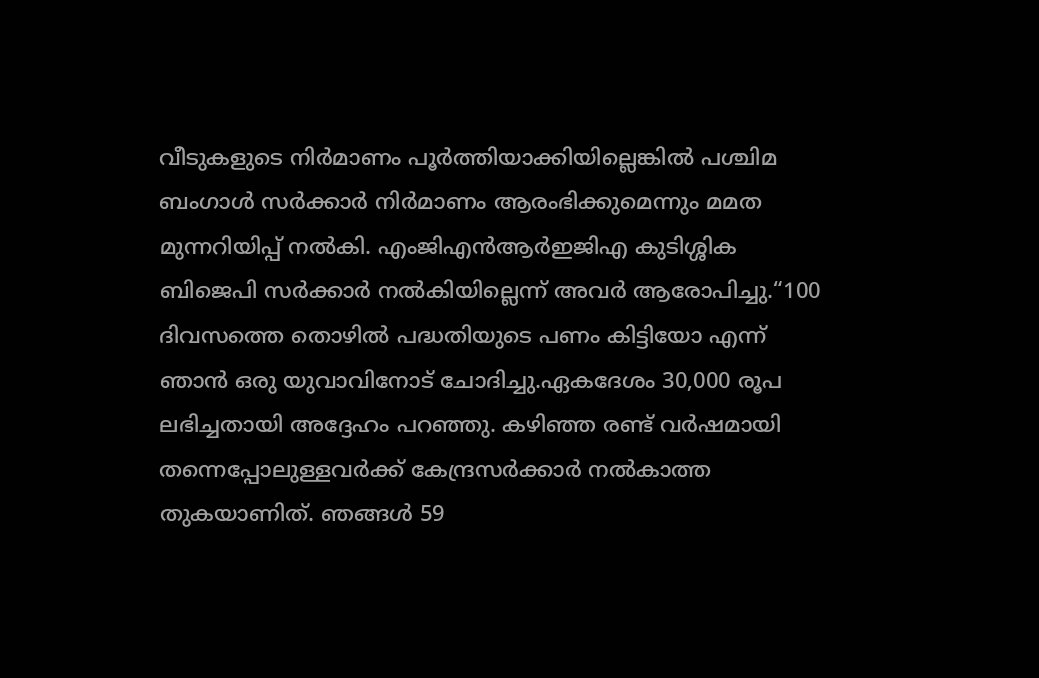വീടുകളുടെ നിർമാണം പൂർത്തിയാക്കിയില്ലെങ്കിൽ പശ്ചിമ ബംഗാൾ സർക്കാർ നിർമാണം ആരംഭിക്കുമെന്നും മമത മുന്നറിയിപ്പ് നല്‍കി. എംജിഎൻആർഇജിഎ കുടിശ്ശിക ബിജെപി സർക്കാർ നൽകിയില്ലെന്ന് അവര്‍ ആരോപിച്ചു.“100 ദിവസത്തെ തൊഴിൽ പദ്ധതിയുടെ പണം കിട്ടിയോ എന്ന് ഞാൻ ഒരു യുവാവിനോട് ചോദിച്ചു.ഏകദേശം 30,000 രൂപ ലഭിച്ചതായി അദ്ദേഹം പറഞ്ഞു. കഴിഞ്ഞ രണ്ട് വർഷമായി തന്നെപ്പോലുള്ളവർക്ക് കേന്ദ്രസർക്കാർ നൽകാത്ത തുകയാണിത്. ഞങ്ങൾ 59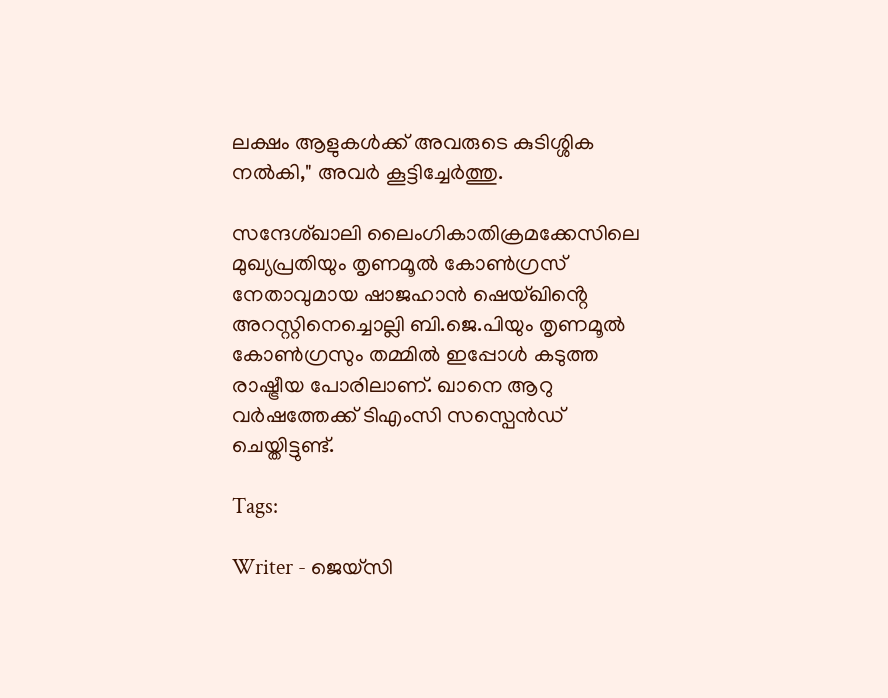ലക്ഷം ആളുകൾക്ക് അവരുടെ കുടിശ്ശിക നല്‍കി," അവർ കൂട്ടിച്ചേർത്തു.

സന്ദേശ്ഖാലി ലൈംഗികാതിക്രമക്കേസിലെ മുഖ്യപ്രതിയും തൃണമൂൽ കോൺഗ്രസ് നേതാവുമായ ഷാജഹാൻ ഷെയ്ഖിൻ്റെ അറസ്റ്റിനെച്ചൊല്ലി ബി.ജെ.പിയും തൃണമൂൽ കോൺഗ്രസും തമ്മിൽ ഇപ്പോൾ കടുത്ത രാഷ്ട്രീയ പോരിലാണ്. ഖാനെ ആറു വര്‍ഷത്തേക്ക് ടിഎംസി സസ്പെന്‍ഡ് ചെയ്തിട്ടുണ്ട്.

Tags:

Writer - ജെയ്സി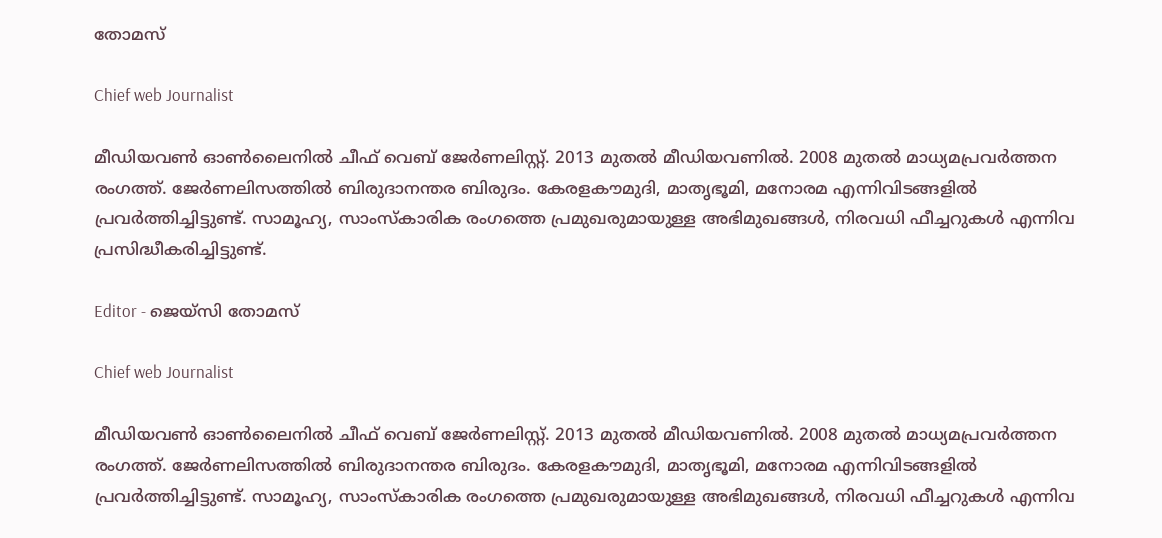തോമസ്

Chief web Journalist

മീഡിയവൺ ഓൺലൈനിൽ ചീഫ് വെബ് ജേർണലിസ്റ്റ്. 2013 മുതൽ മീഡിയവണിൽ. 2008 മുതൽ മാധ്യമപ്രവർത്തന രംഗത്ത്. ജേർണലിസത്തിൽ ബിരുദാനന്തര ബിരുദം. കേരളകൗമുദി, മാതൃഭൂമി, മനോരമ എന്നിവിടങ്ങളിൽ പ്രവർത്തിച്ചിട്ടുണ്ട്. സാമൂഹ്യ, സാംസ്‌കാരിക രംഗത്തെ പ്രമുഖരുമായുള്ള അഭിമുഖങ്ങൾ, നിരവധി ഫീച്ചറുകൾ എന്നിവ പ്രസിദ്ധീകരിച്ചിട്ടുണ്ട്.

Editor - ജെയ്സി തോമസ്

Chief web Journalist

മീഡിയവൺ ഓൺലൈനിൽ ചീഫ് വെബ് ജേർണലിസ്റ്റ്. 2013 മുതൽ മീഡിയവണിൽ. 2008 മുതൽ മാധ്യമപ്രവർത്തന രംഗത്ത്. ജേർണലിസത്തിൽ ബിരുദാനന്തര ബിരുദം. കേരളകൗമുദി, മാതൃഭൂമി, മനോരമ എന്നിവിടങ്ങളിൽ പ്രവർത്തിച്ചിട്ടുണ്ട്. സാമൂഹ്യ, സാംസ്‌കാരിക രംഗത്തെ പ്രമുഖരുമായുള്ള അഭിമുഖങ്ങൾ, നിരവധി ഫീച്ചറുകൾ എന്നിവ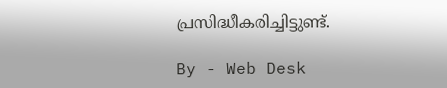പ്രസിദ്ധീകരിച്ചിട്ടുണ്ട്.

By - Web Desk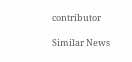contributor

Similar News